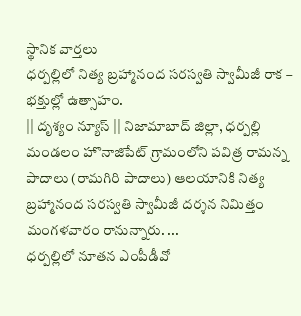స్థానిక వార్తలు
ధర్పల్లిలో నిత్య బ్రహ్మానంద సరస్వతి స్వామీజీ రాక – భక్తుల్లో ఉత్సాహం.
|| దృశ్యం న్యూస్ || నిజామాబాద్ జిల్లా, ధర్పల్లి మండలం హొనాజిపేట్ గ్రామంలోని పవిత్ర రామన్న పాదాలు (రామగిరి పాదాలు) ఆలయానికి నిత్య బ్రహ్మానంద సరస్వతి స్వామీజీ దర్శన నిమిత్తం మంగళవారం రానున్నారు. ...
ధర్పల్లిలో నూతన ఎంపీడీవో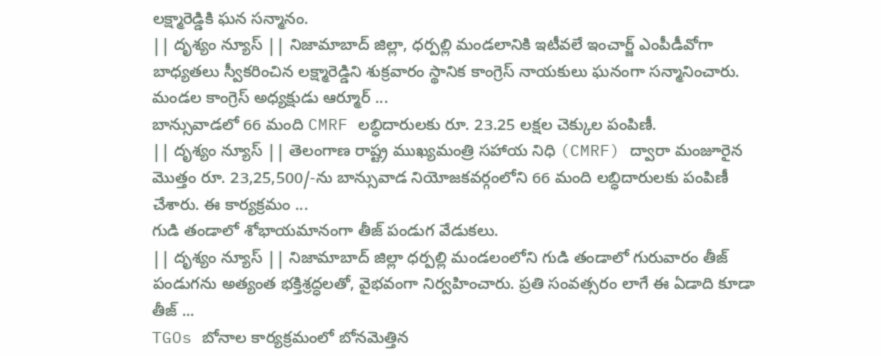లక్ష్మారెడ్డికి ఘన సన్మానం.
|| దృశ్యం న్యూస్ || నిజామాబాద్ జిల్లా, ధర్పల్లి మండలానికి ఇటీవలే ఇంచార్జ్ ఎంపీడీవోగా బాధ్యతలు స్వీకరించిన లక్ష్మారెడ్డిని శుక్రవారం స్థానిక కాంగ్రెస్ నాయకులు ఘనంగా సన్మానించారు. మండల కాంగ్రెస్ అధ్యక్షుడు ఆర్మూర్ ...
బాన్సువాడలో 66 మంది CMRF లబ్ధిదారులకు రూ. 23.25 లక్షల చెక్కుల పంపిణీ.
|| దృశ్యం న్యూస్ || తెలంగాణ రాష్ట్ర ముఖ్యమంత్రి సహాయ నిధి (CMRF) ద్వారా మంజూరైన మొత్తం రూ. 23,25,500/-ను బాన్సువాడ నియోజకవర్గంలోని 66 మంది లబ్ధిదారులకు పంపిణీ చేశారు. ఈ కార్యక్రమం ...
గుడి తండాలో శోభాయమానంగా తీజ్ పండుగ వేడుకలు.
|| దృశ్యం న్యూస్ || నిజామాబాద్ జిల్లా ధర్పల్లి మండలంలోని గుడి తండాలో గురువారం తీజ్ పండుగను అత్యంత భక్తిశ్రద్ధలతో, వైభవంగా నిర్వహించారు. ప్రతి సంవత్సరం లాగే ఈ ఏడాది కూడా తీజ్ ...
TGOs బోనాల కార్యక్రమంలో బోనమెత్తిన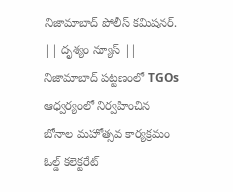నిజామాబాద్ పోలీస్ కమిషనర్.
|| దృశ్యం న్యూస్ || నిజామాబాద్ పట్టణంలో TGOs ఆధ్వర్యంలో నిర్వహించిన బోనాల మహోత్సవ కార్యక్రమం ఓల్డ్ కలెక్టరేట్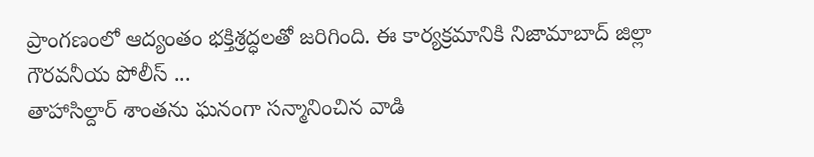ప్రాంగణంలో ఆద్యంతం భక్తిశ్రద్ధలతో జరిగింది. ఈ కార్యక్రమానికి నిజామాబాద్ జిల్లా గౌరవనీయ పోలీస్ ...
తాహాసిల్దార్ శాంతను ఘనంగా సన్మానించిన వాడి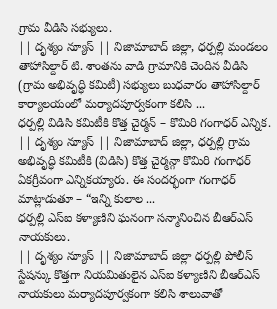గ్రామ వీడిసి సభ్యులు.
|| దృశ్యం న్యూస్ || నిజామాబాద్ జిల్లా, ధర్పల్లి మండలం తాహాసిల్దార్ టి. శాంతను వాడి గ్రామానికి చెందిన వీడిసి (గ్రామ అభివృద్ధి కమిటీ) సభ్యులు బుధవారం తాహాసిల్దార్ కార్యాలయంలో మర్యాదపూర్వకంగా కలిసి ...
ధర్పల్లి విడిసి కమిటీకి కొత్త చైర్మన్ – కొమిరి గంగాధర్ ఎన్నిక.
|| దృశ్యం న్యూస్ || నిజామాబాద్ జిల్లా, ధర్పల్లి గ్రామ అభివృద్ధి కమిటీకి (విడిసి) కొత్త చైర్మన్గా కొమిరి గంగాధర్ ఏకగ్రీవంగా ఎన్నికయ్యారు. ఈ సందర్భంగా గంగాధర్ మాట్లాడుతూ – “ఇన్ని కులాల ...
ధర్పల్లి ఎస్ఐ కళ్యాణిని ఘనంగా సన్మానించిన బీఆర్ఎస్ నాయకులు.
|| దృశ్యం న్యూస్ || నిజామాబాద్ జిల్లా ధర్పల్లి పోలీస్ స్టేషన్కు కొత్తగా నియమితులైన ఎస్ఐ కళ్యాణిని బీఆర్ఎస్ నాయకులు మర్యాదపూర్వకంగా కలిసి శాలువాతో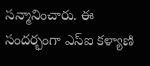సన్మానించారు. ఈ సందర్భంగా ఎస్ఐ కళ్యాణి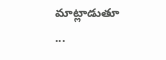మాట్లాడుతూ ...